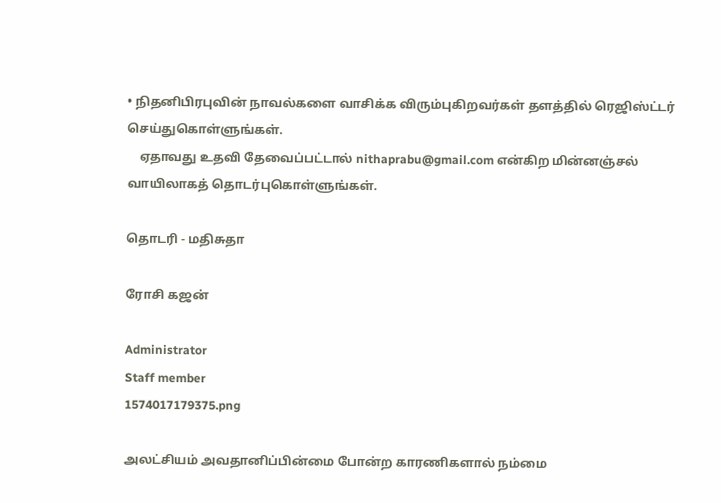• நிதனிபிரபுவின் நாவல்களை வாசிக்க விரும்புகிறவர்கள் தளத்தில் ரெஜிஸ்ட்டர் செய்துகொள்ளுங்கள்.
    ஏதாவது உதவி தேவைப்பட்டால் nithaprabu@gmail.com என்கிற மின்னஞ்சல் வாயிலாகத் தொடர்புகொள்ளுங்கள்.

தொடரி - மதிசுதா

ரோசி கஜன்

Administrator
Staff member
1574017179375.png

அலட்சியம் அவதானிப்பின்மை போன்ற காரணிகளால் நம்மை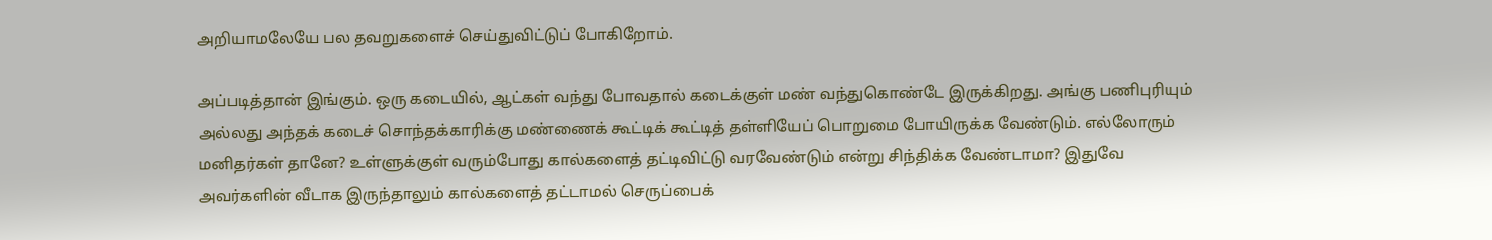அறியாமலேயே பல தவறுகளைச் செய்துவிட்டுப் போகிறோம்.

அப்படித்தான் இங்கும். ஒரு கடையில், ஆட்கள் வந்து போவதால் கடைக்குள் மண் வந்துகொண்டே இருக்கிறது. அங்கு பணிபுரியும் அல்லது அந்தக் கடைச் சொந்தக்காரிக்கு மண்ணைக் கூட்டிக் கூட்டித் தள்ளியேப் பொறுமை போயிருக்க வேண்டும். எல்லோரும் மனிதர்கள் தானே? உள்ளுக்குள் வரும்போது கால்களைத் தட்டிவிட்டு வரவேண்டும் என்று சிந்திக்க வேண்டாமா? இதுவே அவர்களின் வீடாக இருந்தாலும் கால்களைத் தட்டாமல் செருப்பைக்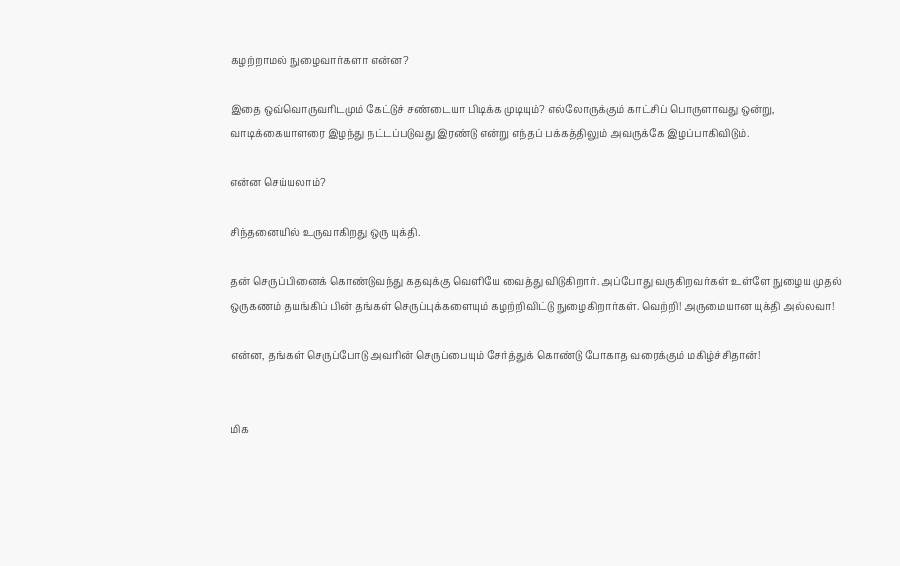கழற்றாமல் நுழைவார்களா என்ன?

இதை ஒவ்வொருவரிடமும் கேட்டுச் சண்டையா பிடிக்க முடியும்? எல்லோருக்கும் காட்சிப் பொருளாவது ஒன்று, வாடிக்கையாளரை இழந்து நட்டப்படுவது இரண்டு என்று எந்தப் பக்கத்திலும் அவருக்கே இழப்பாகிவிடும்.

என்ன செய்யலாம்?

சிந்தனையில் உருவாகிறது ஒரு யுக்தி.

தன் செருப்பினைக் கொண்டுவந்து கதவுக்கு வெளியே வைத்து விடுகிறார். அப்போது வருகிறவர்கள் உள்ளே நுழைய முதல் ஒருகணம் தயங்கிப் பின் தங்கள் செருப்புக்களையும் கழற்றிவிட்டு நுழைகிறார்கள். வெற்றி! அருமையான யுக்தி அல்லவா!

என்ன, தங்கள் செருப்போடு அவரின் செருப்பையும் சேர்த்துக் கொண்டு போகாத வரைக்கும் மகிழ்ச்சிதான்!


மிக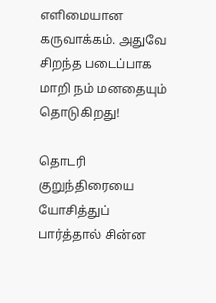எளிமையான கருவாக்கம். அதுவே சிறந்த படைப்பாக மாறி நம் மனதையும் தொடுகிறது!

தொடரி குறுந்திரையை யோசித்துப் பார்த்தால் சின்ன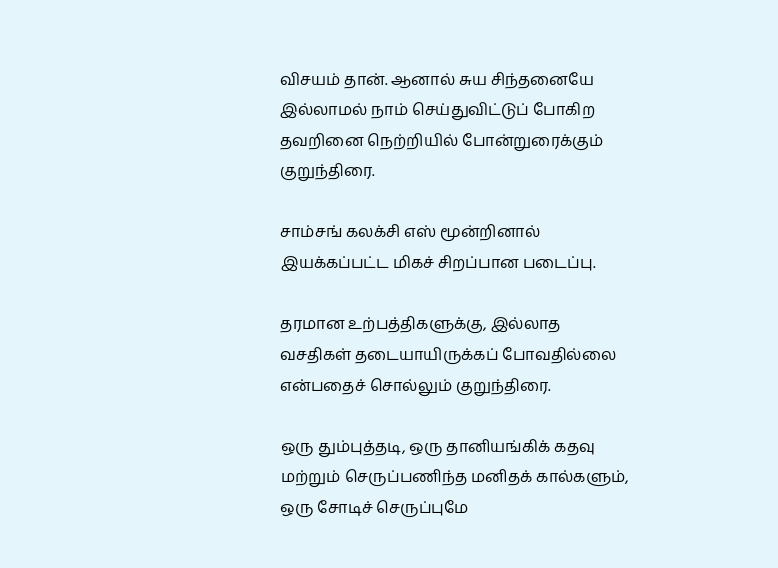விசயம் தான். ஆனால் சுய சிந்தனையே இல்லாமல் நாம் செய்துவிட்டுப் போகிற தவறினை நெற்றியில் போன்றுரைக்கும் குறுந்திரை.

சாம்சங் கலக்சி எஸ் மூன்றினால் இயக்கப்பட்ட மிகச் சிறப்பான படைப்பு.

தரமான உற்பத்திகளுக்கு, இல்லாத வசதிகள் தடையாயிருக்கப் போவதில்லை என்பதைச் சொல்லும் குறுந்திரை.

ஒரு தும்புத்தடி, ஒரு தானியங்கிக் கதவு மற்றும் செருப்பணிந்த மனிதக் கால்களும், ஒரு சோடிச் செருப்புமே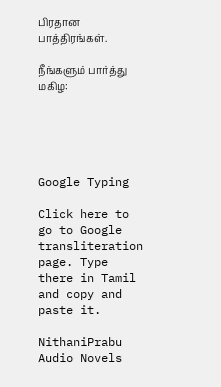பிரதான பாத்திரங்கள்.

நீங்களும் பார்த்து மகிழ:





Google Typing

Click here to go to Google transliteration page. Type there in Tamil and copy and paste it.

NithaniPrabu Audio Novels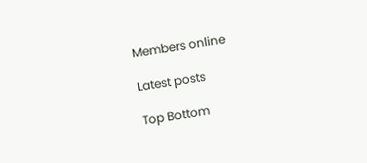Members online

Latest posts

Top Bottom